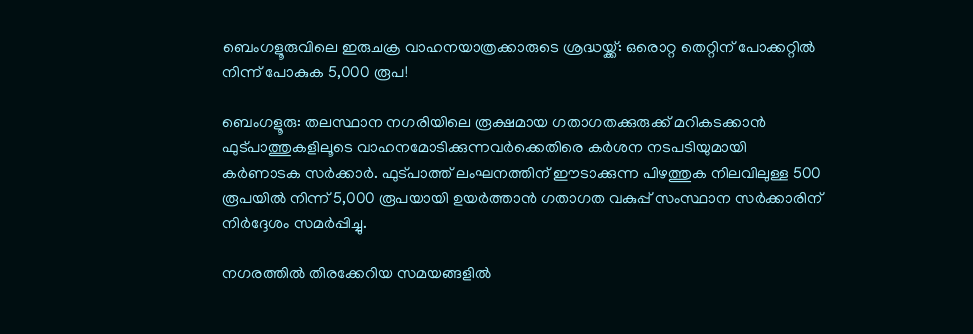ബെംഗളൂരുവിലെ ഇരുചക്ര വാഹനയാത്രക്കാരുടെ ശ്രദ്ധയ്ക്ക്: ഒരൊറ്റ തെറ്റിന് പോക്കറ്റിൽ നിന്ന് പോകുക 5,000 രൂപ!

ബെംഗളൂരു: തലസ്ഥാന നഗരിയിലെ രൂക്ഷമായ ഗതാഗതക്കുരുക്ക് മറികടക്കാൻ ഫുട്പാത്തുകളിലൂടെ വാഹനമോടിക്കുന്നവർക്കെതിരെ കർശന നടപടിയുമായി കർണാടക സർക്കാർ. ഫുട്പാത്ത് ലംഘനത്തിന് ഈടാക്കുന്ന പിഴത്തുക നിലവിലുള്ള 500 രൂപയിൽ നിന്ന് 5,000 രൂപയായി ഉയർത്താൻ ഗതാഗത വകുപ്പ് സംസ്ഥാന സർക്കാരിന് നിർദ്ദേശം സമർപ്പിച്ചു.

നഗരത്തിൽ തിരക്കേറിയ സമയങ്ങളിൽ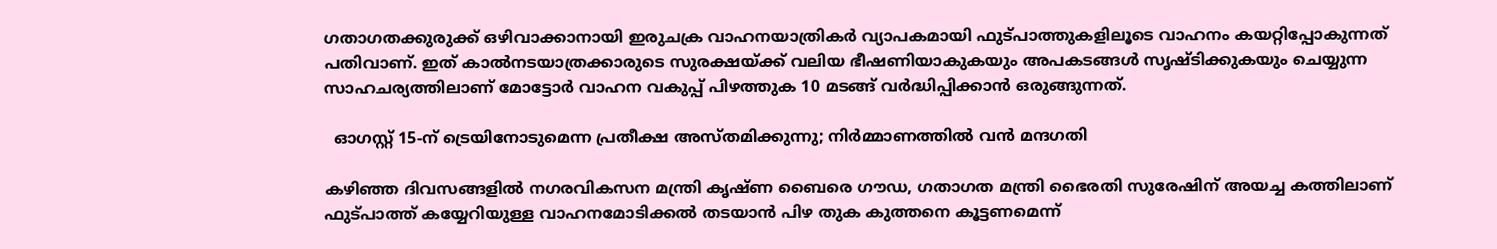ഗതാഗതക്കുരുക്ക് ഒഴിവാക്കാനായി ഇരുചക്ര വാഹനയാത്രികർ വ്യാപകമായി ഫുട്പാത്തുകളിലൂടെ വാഹനം കയറ്റിപ്പോകുന്നത് പതിവാണ്. ഇത് കാൽനടയാത്രക്കാരുടെ സുരക്ഷയ്ക്ക് വലിയ ഭീഷണിയാകുകയും അപകടങ്ങൾ സൃഷ്ടിക്കുകയും ചെയ്യുന്ന സാഹചര്യത്തിലാണ് മോട്ടോർ വാഹന വകുപ്പ് പിഴത്തുക 10 മടങ്ങ് വർദ്ധിപ്പിക്കാൻ ഒരുങ്ങുന്നത്.

  ഓഗസ്റ്റ് 15-ന് ട്രെയിനോടുമെന്ന പ്രതീക്ഷ അസ്തമിക്കുന്നു; നിർമ്മാണത്തിൽ വൻ മന്ദഗതി

കഴിഞ്ഞ ദിവസങ്ങളിൽ നഗരവികസന മന്ത്രി കൃഷ്ണ ബൈരെ ഗൗഡ, ഗതാഗത മന്ത്രി ഭൈരതി സുരേഷിന് അയച്ച കത്തിലാണ് ഫുട്പാത്ത് കയ്യേറിയുള്ള വാഹനമോടിക്കൽ തടയാൻ പിഴ തുക കുത്തനെ കൂട്ടണമെന്ന്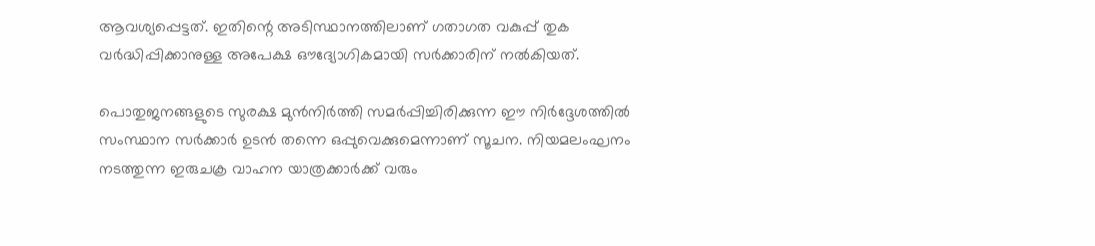ആവശ്യപ്പെട്ടത്. ഇതിന്റെ അടിസ്ഥാനത്തിലാണ് ഗതാഗത വകുപ്പ് തുക വർദ്ധിപ്പിക്കാനുള്ള അപേക്ഷ ഔദ്യോഗികമായി സർക്കാരിന് നൽകിയത്.

പൊതുജനങ്ങളുടെ സുരക്ഷ മുൻനിർത്തി സമർപ്പിച്ചിരിക്കുന്ന ഈ നിർദ്ദേശത്തിൽ സംസ്ഥാന സർക്കാർ ഉടൻ തന്നെ ഒപ്പുവെക്കുമെന്നാണ് സൂചന. നിയമലംഘനം നടത്തുന്ന ഇരുചക്ര വാഹന യാത്രക്കാർക്ക് വരും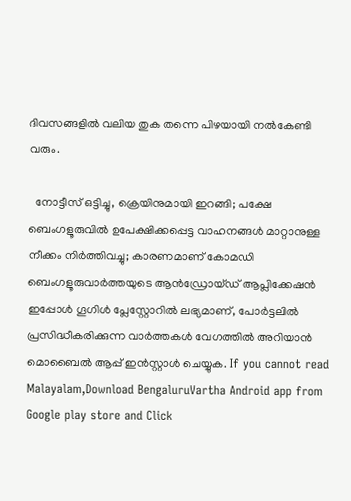ദിവസങ്ങളിൽ വലിയ തുക തന്നെ പിഴയായി നൽകേണ്ടി വരും.

  നോട്ടീസ് ഒട്ടിച്ചു, ക്രെയിനുമായി ഇറങ്ങി; പക്ഷേ ബെംഗളൂരുവിൽ ഉപേക്ഷിക്കപ്പെട്ട വാഹനങ്ങൾ മാറ്റാനുള്ള നീക്കം നിർത്തിവച്ചു; കാരണമാണ് കോമഡി
ബെംഗളൂരുവാർത്തയുടെ ആൻഡ്രോയ്ഡ് ആപ്ലിക്കേഷൻ ഇപ്പോൾ ഗൂഗിൾ പ്ലേസ്റ്റോറിൽ ലഭ്യമാണ്, പോർട്ടലിൽ പ്രസിദ്ധീകരിക്കുന്ന വാർത്തകൾ വേഗത്തിൽ അറിയാൻ മൊബൈൽ ആപ്പ് ഇൻസ്റ്റാൾ ചെയ്യുക. If you cannot read Malayalam,Download BengaluruVartha Android app from Google play store and Click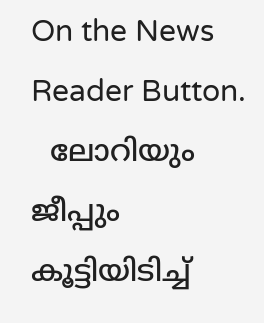On the News Reader Button.
  ലോറിയും ജീപ്പും കൂട്ടിയിടിച്ച്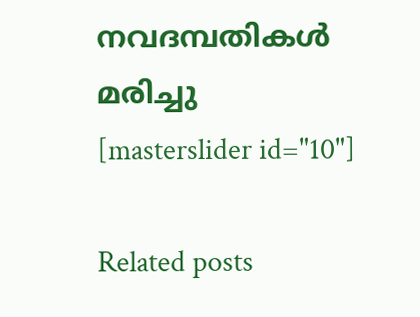നവദമ്പതികൾ മരിച്ചു
[masterslider id="10"]

Related posts